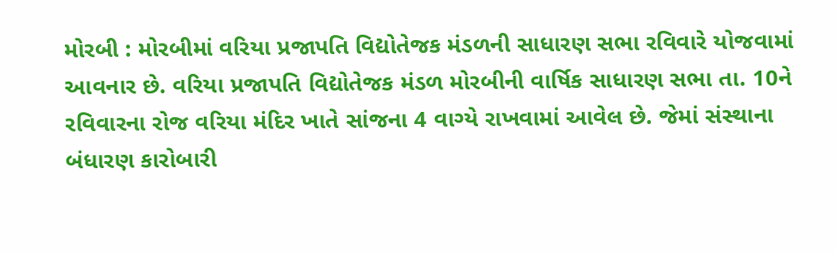મોરબી : મોરબીમાં વરિયા પ્રજાપતિ વિદ્યોતેજક મંડળની સાધારણ સભા રવિવારે યોજવામાં આવનાર છે. વરિયા પ્રજાપતિ વિદ્યોતેજક મંડળ મોરબીની વાર્ષિક સાધારણ સભા તા. 10ને રવિવારના રોજ વરિયા મંદિર ખાતે સાંજના 4 વાગ્યે રાખવામાં આવેલ છે. જેમાં સંસ્થાના બંધારણ કારોબારી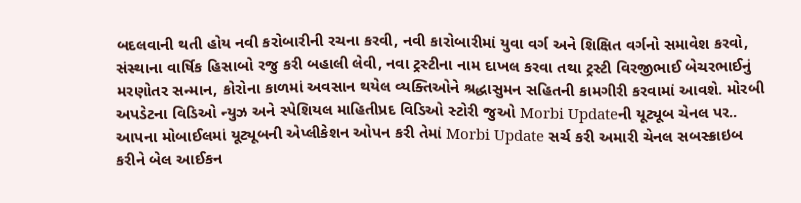બદલવાની થતી હોય નવી કરોબારીની રચના કરવી, નવી કારોબારીમાં યુવા વર્ગ અને શિક્ષિત વર્ગનો સમાવેશ કરવો, સંસ્થાના વાર્ષિક હિસાબો રજુ કરી બહાલી લેવી, નવા ટ્રસ્ટીના નામ દાખલ કરવા તથા ટ્રસ્ટી વિરજીભાઈ બેચરભાઈનું મરણોતર સન્માન, કોરોના કાળમાં અવસાન થયેલ વ્યક્તિઓને શ્રદ્ધાસુમન સહિતની કામગીરી કરવામાં આવશે. મોરબી અપડેટના વિડિઓ ન્યુઝ અને સ્પેશિયલ માહિતીપ્રદ વિડિઓ સ્ટોરી જુઓ Morbi Updateની યૂટ્યૂબ ચેનલ પર.. આપના મોબાઈલમાં યૂટ્યૂબની એપ્લીકેશન ઓપન કરી તેમાં Morbi Update સર્ચ કરી અમારી ચેનલ સબસ્ક્રાઇબ કરીને બેલ આઈકન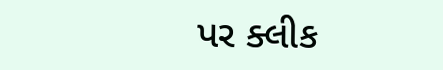પર ક્લીક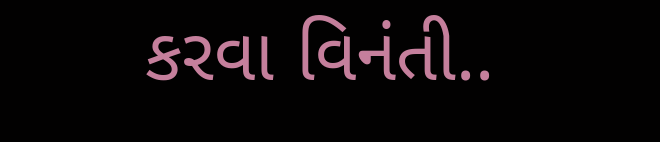કરવા વિનંતી..